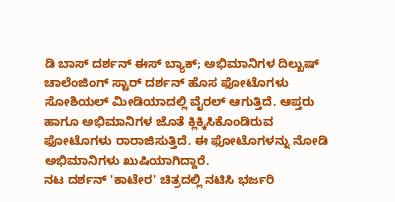ಡಿ ಬಾಸ್ ದರ್ಶನ್ ಈಸ್ ಬ್ಯಾಕ್; ಅಭಿಮಾನಿಗಳ ದಿಲ್ಖುಷ್
ಚಾಲೆಂಜಿಂಗ್ ಸ್ಟಾರ್ ದರ್ಶನ್ ಹೊಸ ಫೋಟೊಗಳು ಸೋಶಿಯಲ್ ಮೀಡಿಯಾದಲ್ಲಿ ವೈರಲ್ ಆಗುತ್ತಿದೆ. ಆಪ್ತರು ಹಾಗೂ ಅಭಿಮಾನಿಗಳ ಜೊತೆ ಕ್ಲಿಕ್ಕಿಸಿಕೊಂಡಿರುವ ಫೋಟೊಗಳು ರಾರಾಜಿಸುತ್ತಿದೆ. ಈ ಫೋಟೊಗಳನ್ನು ನೋಡಿ ಅಭಿಮಾನಿಗಳು ಖುಷಿಯಾಗಿದ್ದಾರೆ.
ನಟ ದರ್ಶನ್ 'ಕಾಟೇರ' ಚಿತ್ರದಲ್ಲಿ ನಟಿಸಿ ಭರ್ಜರಿ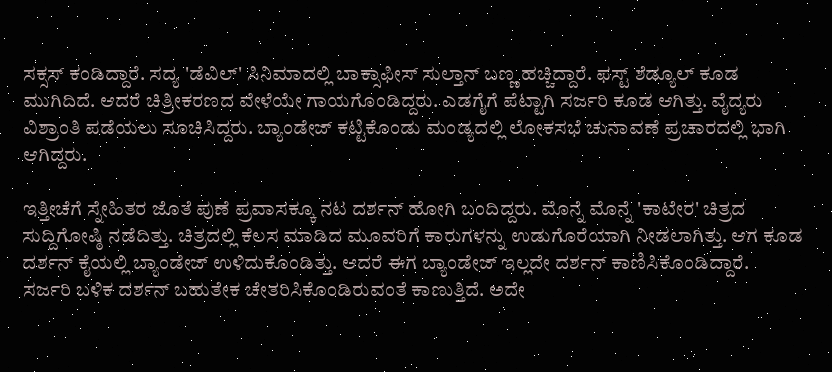ಸಕ್ಸಸ್ ಕಂಡಿದ್ದಾರೆ. ಸದ್ಯ 'ಡೆವಿಲ್' ಸಿನಿಮಾದಲ್ಲಿ ಬಾಕ್ಸಾಫೀಸ್ ಸುಲ್ತಾನ್ ಬಣ್ಣ ಹಚ್ಚಿದ್ದಾರೆ. ಫಸ್ಟ್ ಶೆಡ್ಯೂಲ್ ಕೂಡ ಮುಗಿದಿದೆ. ಆದರೆ ಚಿತ್ರೀಕರಣದ ವೇಳೆಯೇ ಗಾಯಗೊಂಡಿದ್ದರು. ಎಡಗೈಗೆ ಪೆಟ್ಟಾಗಿ ಸರ್ಜರಿ ಕೂಡ ಆಗಿತ್ತು. ವೈದ್ಯರು ವಿಶ್ರಾಂತಿ ಪಡೆಯಲು ಸೂಚಿಸಿದ್ದರು. ಬ್ಯಾಂಡೇಜ್ ಕಟ್ಟಿಕೊಂಡು ಮಂಡ್ಯದಲ್ಲಿ ಲೋಕಸಭೆ ಚುನಾವಣೆ ಪ್ರಚಾರದಲ್ಲಿ ಭಾಗಿ ಆಗಿದ್ದರು.

ಇತ್ತೀಚೆಗೆ ಸ್ನೇಹಿತರ ಜೊತೆ ಪುಣೆ ಪ್ರವಾಸಕ್ಕೂ ನಟ ದರ್ಶನ್ ಹೋಗಿ ಬಂದಿದ್ದರು. ಮೊನ್ನೆ ಮೊನ್ನೆ 'ಕಾಟೇರ' ಚಿತ್ರದ ಸುದ್ದಿಗೋಷ್ಠಿ ನಡೆದಿತ್ತು. ಚಿತ್ರದಲ್ಲಿ ಕೆಲಸ ಮಾಡಿದ ಮೂವರಿಗೆ ಕಾರುಗಳನ್ನು ಉಡುಗೊರೆಯಾಗಿ ನೀಡಲಾಗಿತ್ತು. ಆಗ ಕೂಡ ದರ್ಶನ್ ಕೈಯಲ್ಲಿ ಬ್ಯಾಂಡೇಜ್ ಉಳಿದುಕೊಂಡಿತ್ತು. ಆದರೆ ಈಗ ಬ್ಯಾಂಡೇಜ್ ಇಲ್ಲದೇ ದರ್ಶನ್ ಕಾಣಿಸಿಕೊಂಡಿದ್ದಾರೆ.
ಸರ್ಜರಿ ಬಳಿಕ ದರ್ಶನ್ ಬಹುತೇಕ ಚೇತರಿಸಿಕೊಂಡಿರುವಂತೆ ಕಾಣುತ್ತಿದೆ. ಅದೇ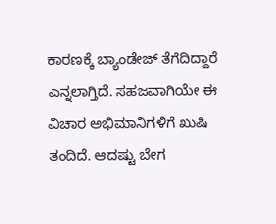ಕಾರಣಕ್ಕೆ ಬ್ಯಾಂಡೇಜ್ ತೆಗೆದಿದ್ದಾರೆ ಎನ್ನಲಾಗ್ತಿದೆ. ಸಹಜವಾಗಿಯೇ ಈ ವಿಚಾರ ಅಭಿಮಾನಿಗಳಿಗೆ ಖುಷಿ ತಂದಿದೆ. ಆದಷ್ಟು ಬೇಗ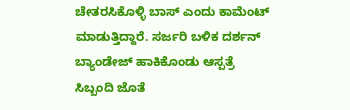ಚೇತರಸಿಕೊಳ್ಳಿ ಬಾಸ್ ಎಂದು ಕಾಮೆಂಟ್ ಮಾಡುತ್ತಿದ್ದಾರೆ. ಸರ್ಜರಿ ಬಳಿಕ ದರ್ಶನ್ ಬ್ಯಾಂಡೇಜ್ ಹಾಕಿಕೊಂಡು ಆಸ್ಪತ್ರೆ ಸಿಬ್ಬಂದಿ ಜೊತೆ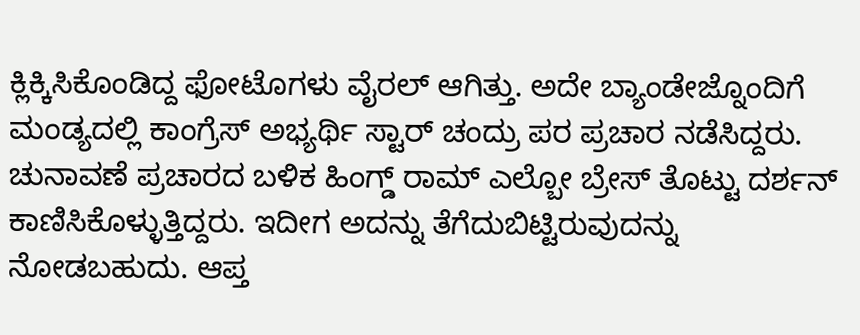ಕ್ಲಿಕ್ಕಿಸಿಕೊಂಡಿದ್ದ ಫೋಟೊಗಳು ವೈರಲ್ ಆಗಿತ್ತು. ಅದೇ ಬ್ಯಾಂಡೇಜ್ನೊಂದಿಗೆ ಮಂಡ್ಯದಲ್ಲಿ ಕಾಂಗ್ರೆಸ್ ಅಭ್ಯರ್ಥಿ ಸ್ಟಾರ್ ಚಂದ್ರು ಪರ ಪ್ರಚಾರ ನಡೆಸಿದ್ದರು.
ಚುನಾವಣೆ ಪ್ರಚಾರದ ಬಳಿಕ ಹಿಂಗ್ಡ್ ರಾಮ್ ಎಲ್ಬೋ ಬ್ರೇಸ್ ತೊಟ್ಟು ದರ್ಶನ್ ಕಾಣಿಸಿಕೊಳ್ಳುತ್ತಿದ್ದರು. ಇದೀಗ ಅದನ್ನು ತೆಗೆದುಬಿಟ್ಟಿರುವುದನ್ನು ನೋಡಬಹುದು. ಆಪ್ತ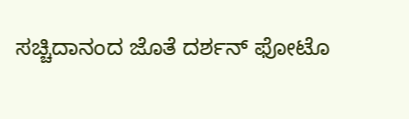ಸಚ್ಚಿದಾನಂದ ಜೊತೆ ದರ್ಶನ್ ಫೋಟೊ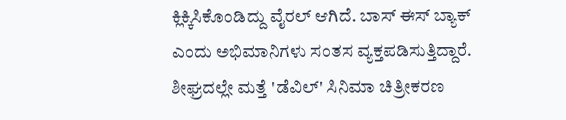ಕ್ಲಿಕ್ಕಿಸಿಕೊಂಡಿದ್ದು ವೈರಲ್ ಆಗಿದೆ. ಬಾಸ್ ಈಸ್ ಬ್ಯಾಕ್ ಎಂದು ಅಭಿಮಾನಿಗಳು ಸಂತಸ ವ್ಯಕ್ತಪಡಿಸುತ್ತಿದ್ದಾರೆ. ಶೀಘ್ರದಲ್ಲೇ ಮತ್ತೆ 'ಡೆವಿಲ್' ಸಿನಿಮಾ ಚಿತ್ರೀಕರಣ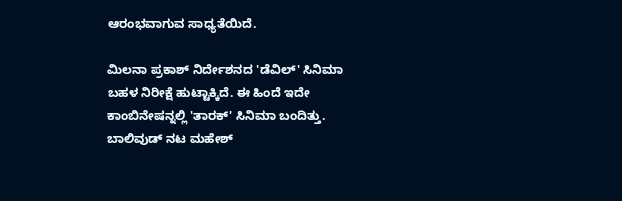ಆರಂಭವಾಗುವ ಸಾಧ್ಯತೆಯಿದೆ.

ಮಿಲನಾ ಪ್ರಕಾಶ್ ನಿರ್ದೇಶನದ 'ಡೆವಿಲ್' ಸಿನಿಮಾ ಬಹಳ ನಿರೀಕ್ಷೆ ಹುಟ್ಟಾಕ್ಕಿದೆ. ಈ ಹಿಂದೆ ಇದೇ ಕಾಂಬಿನೇಷನ್ನಲ್ಲಿ 'ತಾರಕ್' ಸಿನಿಮಾ ಬಂದಿತ್ತು. ಬಾಲಿವುಡ್ ನಟ ಮಹೇಶ್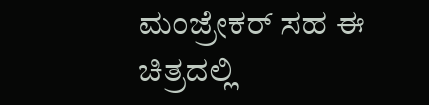ಮಂಜ್ರೇಕರ್ ಸಹ ಈ ಚಿತ್ರದಲ್ಲಿ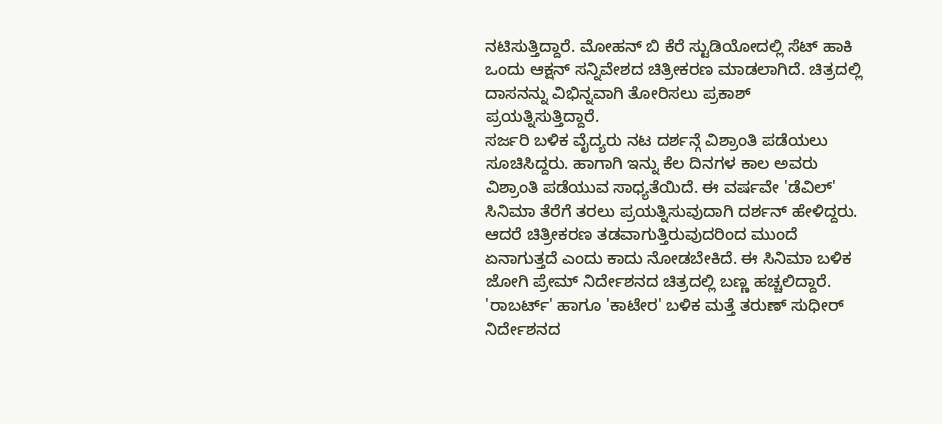ನಟಿಸುತ್ತಿದ್ದಾರೆ. ಮೋಹನ್ ಬಿ ಕೆರೆ ಸ್ಟುಡಿಯೋದಲ್ಲಿ ಸೆಟ್ ಹಾಕಿ ಒಂದು ಆಕ್ಷನ್ ಸನ್ನಿವೇಶದ ಚಿತ್ರೀಕರಣ ಮಾಡಲಾಗಿದೆ. ಚಿತ್ರದಲ್ಲಿ ದಾಸನನ್ನು ವಿಭಿನ್ನವಾಗಿ ತೋರಿಸಲು ಪ್ರಕಾಶ್ ಪ್ರಯತ್ನಿಸುತ್ತಿದ್ದಾರೆ.
ಸರ್ಜರಿ ಬಳಿಕ ವೈದ್ಯರು ನಟ ದರ್ಶನ್ಗೆ ವಿಶ್ರಾಂತಿ ಪಡೆಯಲು ಸೂಚಿಸಿದ್ದರು. ಹಾಗಾಗಿ ಇನ್ನು ಕೆಲ ದಿನಗಳ ಕಾಲ ಅವರು ವಿಶ್ರಾಂತಿ ಪಡೆಯುವ ಸಾಧ್ಯತೆಯಿದೆ. ಈ ವರ್ಷವೇ 'ಡೆವಿಲ್' ಸಿನಿಮಾ ತೆರೆಗೆ ತರಲು ಪ್ರಯತ್ನಿಸುವುದಾಗಿ ದರ್ಶನ್ ಹೇಳಿದ್ದರು. ಆದರೆ ಚಿತ್ರೀಕರಣ ತಡವಾಗುತ್ತಿರುವುದರಿಂದ ಮುಂದೆ ಏನಾಗುತ್ತದೆ ಎಂದು ಕಾದು ನೋಡಬೇಕಿದೆ. ಈ ಸಿನಿಮಾ ಬಳಿಕ ಜೋಗಿ ಪ್ರೇಮ್ ನಿರ್ದೇಶನದ ಚಿತ್ರದಲ್ಲಿ ಬಣ್ಣ ಹಚ್ಚಲಿದ್ದಾರೆ.
'ರಾಬರ್ಟ್' ಹಾಗೂ 'ಕಾಟೇರ' ಬಳಿಕ ಮತ್ತೆ ತರುಣ್ ಸುಧೀರ್ ನಿರ್ದೇಶನದ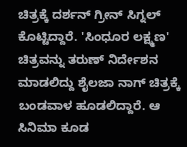ಚಿತ್ರಕ್ಕೆ ದರ್ಶನ್ ಗ್ರೀನ್ ಸಿಗ್ನಲ್ ಕೊಟ್ಟಿದ್ದಾರೆ. 'ಸಿಂಧೂರ ಲಕ್ಷ್ಮಣ' ಚಿತ್ರವನ್ನು ತರುಣ್ ನಿರ್ದೇಶನ ಮಾಡಲಿದ್ದು ಶೈಲಜಾ ನಾಗ್ ಚಿತ್ರಕ್ಕೆ ಬಂಡವಾಳ ಹೂಡಲಿದ್ದಾರೆ. ಆ ಸಿನಿಮಾ ಕೂಡ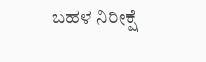ಬಹಳ ನಿರೀಕ್ಷೆ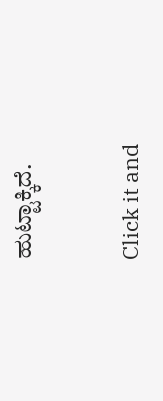ಹುಟ್ಟಾಕ್ಕಿದೆ.


Click it and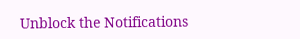Unblock the Notifications